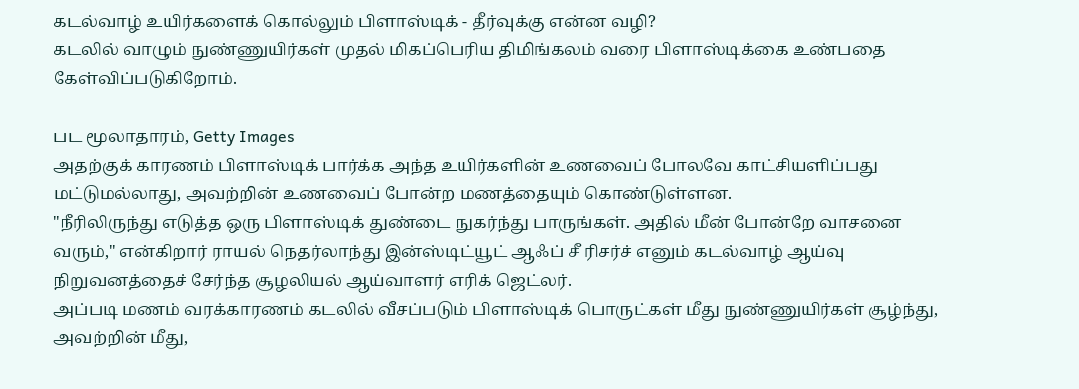கடல்வாழ் உயிர்களைக் கொல்லும் பிளாஸ்டிக் - தீர்வுக்கு என்ன வழி?
கடலில் வாழும் நுண்ணுயிர்கள் முதல் மிகப்பெரிய திமிங்கலம் வரை பிளாஸ்டிக்கை உண்பதை கேள்விப்படுகிறோம்.

பட மூலாதாரம், Getty Images
அதற்குக் காரணம் பிளாஸ்டிக் பார்க்க அந்த உயிர்களின் உணவைப் போலவே காட்சியளிப்பது மட்டுமல்லாது, அவற்றின் உணவைப் போன்ற மணத்தையும் கொண்டுள்ளன.
"நீரிலிருந்து எடுத்த ஒரு பிளாஸ்டிக் துண்டை நுகர்ந்து பாருங்கள். அதில் மீன் போன்றே வாசனை வரும்," என்கிறார் ராயல் நெதர்லாந்து இன்ஸ்டிட்யூட் ஆஃப் சீ ரிசர்ச் எனும் கடல்வாழ் ஆய்வு நிறுவனத்தைச் சேர்ந்த சூழலியல் ஆய்வாளர் எரிக் ஜெட்லர்.
அப்படி மணம் வரக்காரணம் கடலில் வீசப்படும் பிளாஸ்டிக் பொருட்கள் மீது நுண்ணுயிர்கள் சூழ்ந்து, அவற்றின் மீது,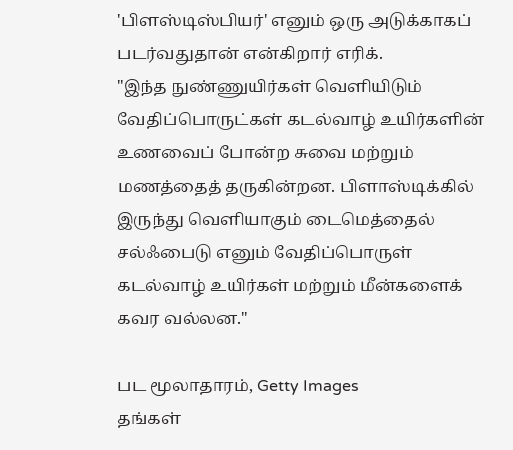'பிளஸ்டிஸ்பியர்' எனும் ஒரு அடுக்காகப் படர்வதுதான் என்கிறார் எரிக்.
"இந்த நுண்ணுயிர்கள் வெளியிடும் வேதிப்பொருட்கள் கடல்வாழ் உயிர்களின் உணவைப் போன்ற சுவை மற்றும் மணத்தைத் தருகின்றன. பிளாஸ்டிக்கில் இருந்து வெளியாகும் டைமெத்தைல் சல்ஃபைடு எனும் வேதிப்பொருள் கடல்வாழ் உயிர்கள் மற்றும் மீன்களைக் கவர வல்லன."

பட மூலாதாரம், Getty Images
தங்கள்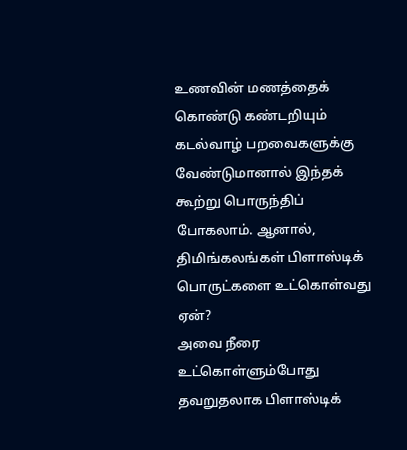உணவின் மணத்தைக் கொண்டு கண்டறியும் கடல்வாழ் பறவைகளுக்கு வேண்டுமானால் இந்தக் கூற்று பொருந்திப் போகலாம். ஆனால், திமிங்கலங்கள் பிளாஸ்டிக் பொருட்களை உட்கொள்வது ஏன்?
அவை நீரை உட்கொள்ளும்போது தவறுதலாக பிளாஸ்டிக்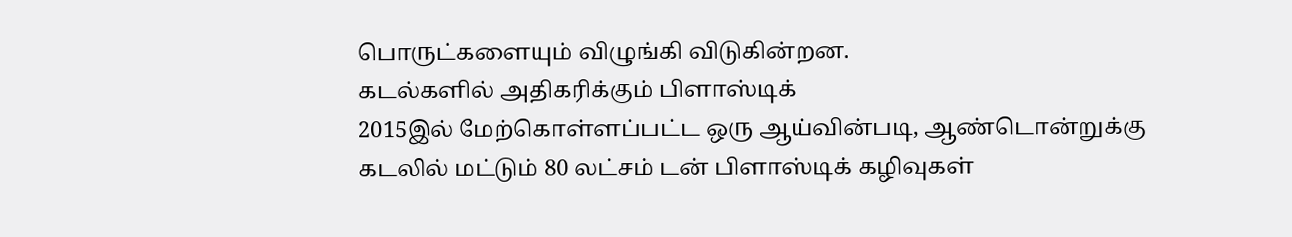பொருட்களையும் விழுங்கி விடுகின்றன.
கடல்களில் அதிகரிக்கும் பிளாஸ்டிக்
2015இல் மேற்கொள்ளப்பட்ட ஒரு ஆய்வின்படி, ஆண்டொன்றுக்கு கடலில் மட்டும் 80 லட்சம் டன் பிளாஸ்டிக் கழிவுகள்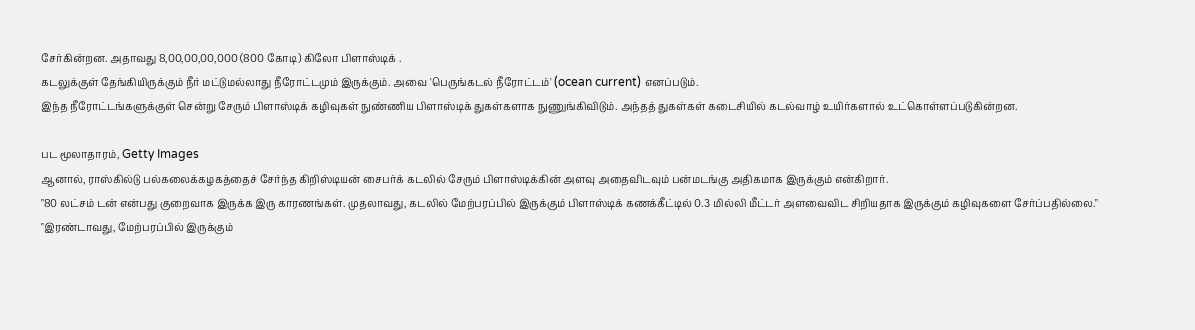சேர்கின்றன. அதாவது 8,00,00,00,000 (800 கோடி) கிலோ பிளாஸ்டிக் .
கடலுக்குள் தேங்கியிருக்கும் நீர் மட்டுமல்லாது நீரோட்டமும் இருக்கும். அவை 'பெருங்கடல் நீரோட்டம்' (ocean current) எனப்படும்.
இந்த நீரோட்டங்களுக்குள் சென்று சேரும் பிளாஸ்டிக் கழிவுகள் நுண்ணிய பிளாஸ்டிக் துகள்களாக நுணுங்கிவிடும். அந்தத் துகள்கள் கடைசியில் கடல்வாழ் உயிர்களால் உட்கொள்ளப்படுகின்றன.

பட மூலாதாரம், Getty Images
ஆனால், ராஸ்கில்டு பல்கலைக்கழகத்தைச் சேர்ந்த கிறிஸ்டியன் சைபர்க் கடலில் சேரும் பிளாஸ்டிக்கின் அளவு அதைவிடவும் பன்மடங்கு அதிகமாக இருக்கும் என்கிறார்.
"80 லட்சம் டன் என்பது குறைவாக இருக்க இரு காரணங்கள். முதலாவது, கடலில் மேற்பரப்பில் இருக்கும் பிளாஸ்டிக் கணக்கீட்டில் 0.3 மில்லி மீட்டர் அளவைவிட சிறியதாக இருக்கும் கழிவுகளை சேர்ப்பதில்லை."
"இரண்டாவது, மேற்பரப்பில் இருக்கும்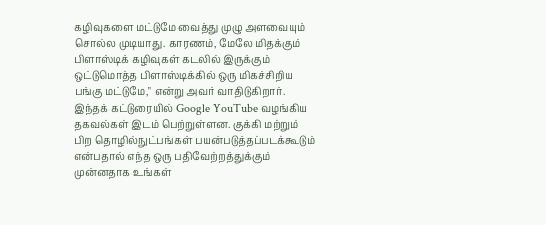கழிவுகளை மட்டுமே வைத்து முழு அளவையும் சொல்ல முடியாது. காரணம், மேலே மிதக்கும் பிளாஸ்டிக் கழிவுகள் கடலில் இருக்கும் ஒட்டுமொத்த பிளாஸ்டிக்கில் ஒரு மிகச்சிறிய பங்கு மட்டுமே," என்று அவர் வாதிடுகிறார்.
இந்தக் கட்டுரையில் Google YouTube வழங்கிய தகவல்கள் இடம் பெற்றுள்ளன. குக்கி மற்றும் பிற தொழில்நுட்பங்கள் பயன்படுத்தப்படக்கூடும் என்பதால் எந்த ஒரு பதிவேற்றத்துக்கும் முன்னதாக உங்கள்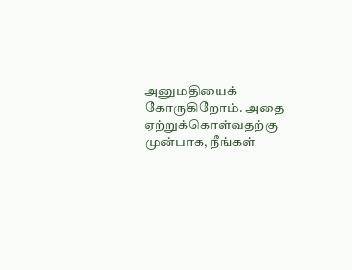அனுமதியைக் கோருகிறோம். அதை ஏற்றுக்கொள்வதற்கு முன்பாக, நீங்கள்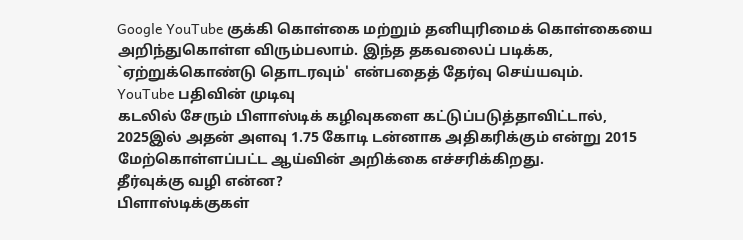Google YouTube குக்கி கொள்கை மற்றும் தனியுரிமைக் கொள்கையை அறிந்துகொள்ள விரும்பலாம். இந்த தகவலைப் படிக்க, `ஏற்றுக்கொண்டு தொடரவும்' என்பதைத் தேர்வு செய்யவும்.
YouTube பதிவின் முடிவு
கடலில் சேரும் பிளாஸ்டிக் கழிவுகளை கட்டுப்படுத்தாவிட்டால், 2025இல் அதன் அளவு 1.75 கோடி டன்னாக அதிகரிக்கும் என்று 2015 மேற்கொள்ளப்பட்ட ஆய்வின் அறிக்கை எச்சரிக்கிறது.
தீர்வுக்கு வழி என்ன?
பிளாஸ்டிக்குகள்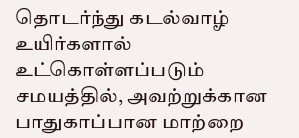தொடர்ந்து கடல்வாழ் உயிர்களால் உட்கொள்ளப்படும் சமயத்தில், அவற்றுக்கான பாதுகாப்பான மாற்றை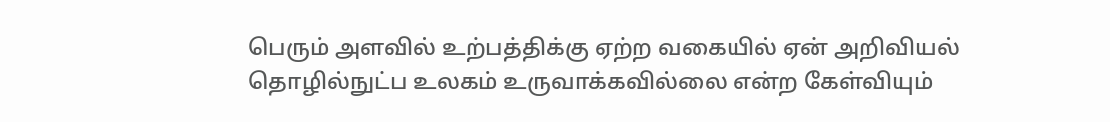பெரும் அளவில் உற்பத்திக்கு ஏற்ற வகையில் ஏன் அறிவியல் தொழில்நுட்ப உலகம் உருவாக்கவில்லை என்ற கேள்வியும்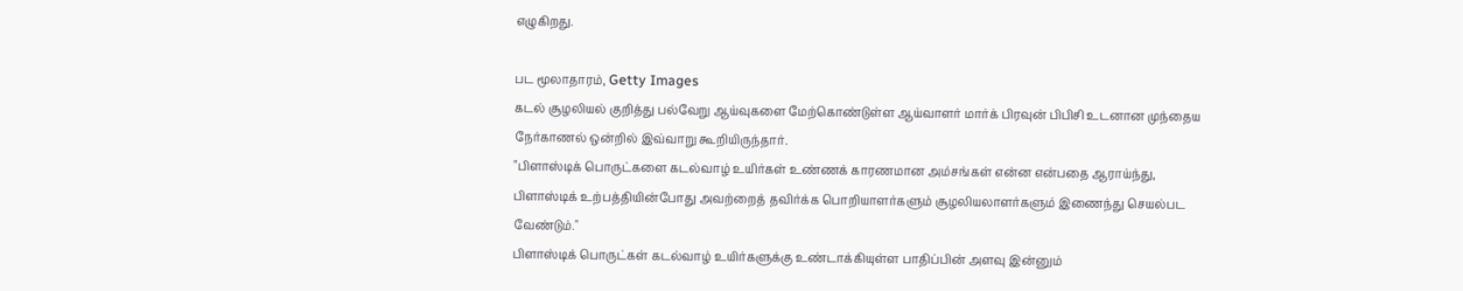எழுகிறது.

பட மூலாதாரம், Getty Images
கடல் சூழலியல் குறித்து பல்வேறு ஆய்வுகளை மேற்கொண்டுள்ள ஆய்வாளர் மார்க் பிரவுன் பிபிசி உடனான முந்தைய நேர்காணல் ஒன்றில் இவ்வாறு கூறியிருந்தார்.
"பிளாஸ்டிக் பொருட்களை கடல்வாழ் உயிர்கள் உண்ணக் காரணமான அம்சங்கள் என்ன என்பதை ஆராய்ந்து, பிளாஸ்டிக் உற்பத்தியின்போது அவற்றைத் தவிர்க்க பொறியாளர்களும் சூழலியலாளர்களும் இணைந்து செயல்பட வேண்டும்."
பிளாஸ்டிக் பொருட்கள் கடல்வாழ் உயிர்களுக்கு உண்டாக்கியுள்ள பாதிப்பின் அளவு இன்னும்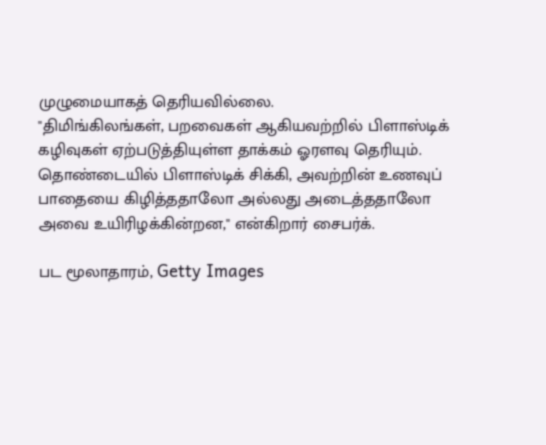முழுமையாகத் தெரியவில்லை.
"திமிங்கிலங்கள், பறவைகள் ஆகியவற்றில் பிளாஸ்டிக் கழிவுகள் ஏற்படுத்தியுள்ள தாக்கம் ஓரளவு தெரியும். தொண்டையில் பிளாஸ்டிக் சிக்கி, அவற்றின் உணவுப் பாதையை கிழித்ததாலோ அல்லது அடைத்ததாலோ அவை உயிரிழக்கின்றன," என்கிறார் சைபர்க்.

பட மூலாதாரம், Getty Images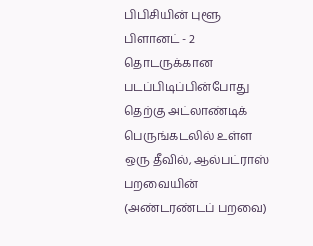பிபிசியின் புளூ பிளானட் - 2 தொடருக்கான படப்பிடிப்பின்போது தெற்கு அட்லாண்டிக் பெருங்கடலில் உள்ள ஒரு தீவில், ஆல்பட்ராஸ் பறவையின் (அண்டரண்டப் பறவை)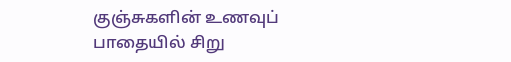குஞ்சுகளின் உணவுப் பாதையில் சிறு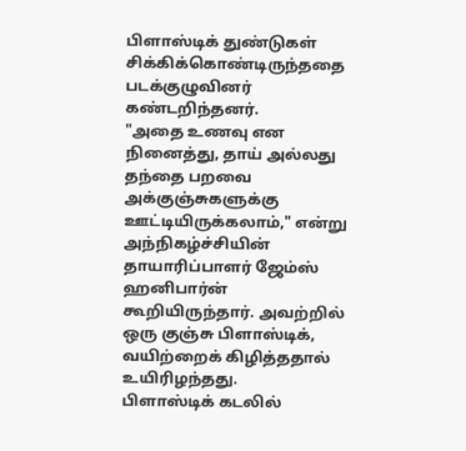பிளாஸ்டிக் துண்டுகள் சிக்கிக்கொண்டிருந்ததை படக்குழுவினர் கண்டறிந்தனர்.
"அதை உணவு என நினைத்து, தாய் அல்லது தந்தை பறவை அக்குஞ்சுகளுக்கு ஊட்டியிருக்கலாம்," என்று அந்நிகழ்ச்சியின் தாயாரிப்பாளர் ஜேம்ஸ் ஹனிபார்ன் கூறியிருந்தார். அவற்றில் ஒரு குஞ்சு பிளாஸ்டிக், வயிற்றைக் கிழித்ததால் உயிரிழந்தது.
பிளாஸ்டிக் கடலில்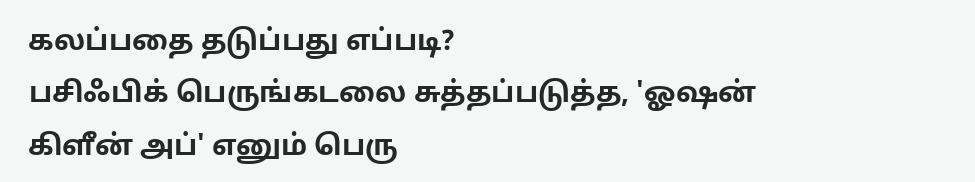கலப்பதை தடுப்பது எப்படி?
பசிஃபிக் பெருங்கடலை சுத்தப்படுத்த, 'ஓஷன் கிளீன் அப்' எனும் பெரு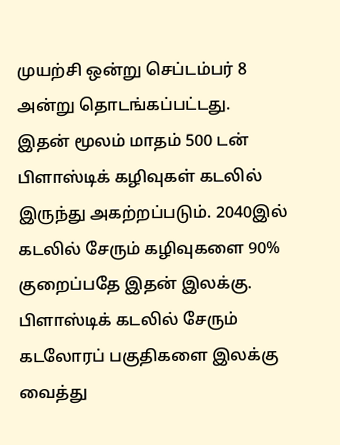முயற்சி ஒன்று செப்டம்பர் 8 அன்று தொடங்கப்பட்டது.
இதன் மூலம் மாதம் 500 டன் பிளாஸ்டிக் கழிவுகள் கடலில் இருந்து அகற்றப்படும். 2040இல் கடலில் சேரும் கழிவுகளை 90% குறைப்பதே இதன் இலக்கு.
பிளாஸ்டிக் கடலில் சேரும் கடலோரப் பகுதிகளை இலக்கு வைத்து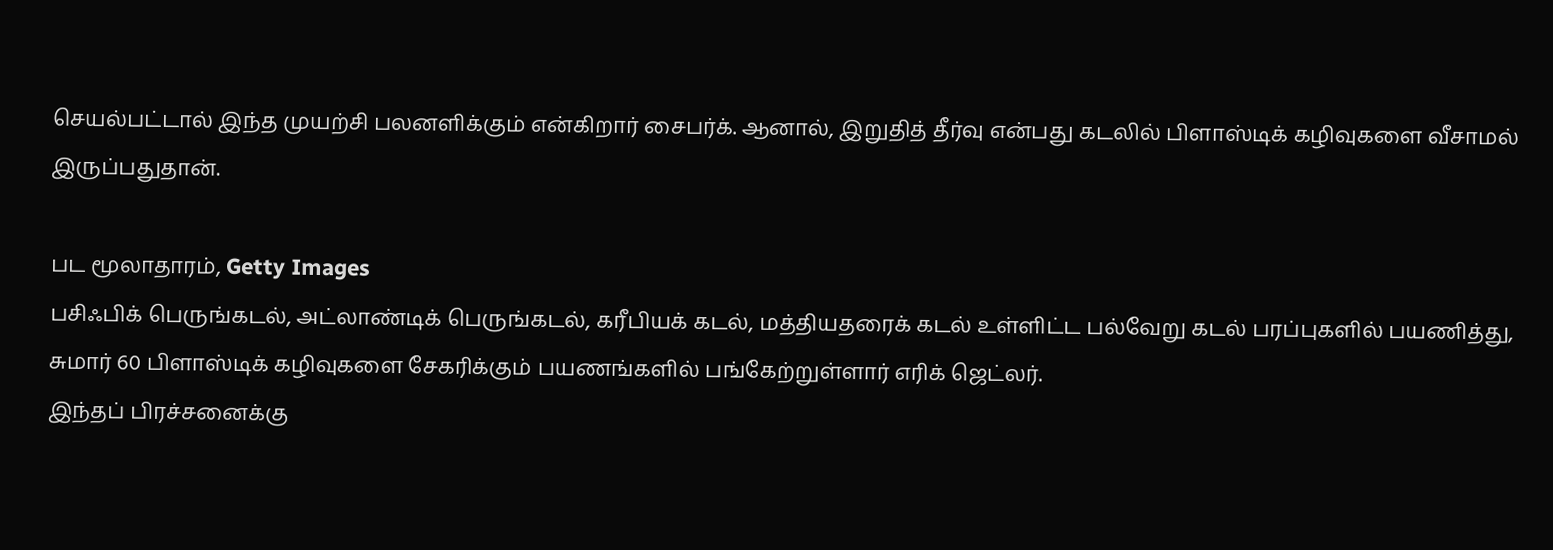செயல்பட்டால் இந்த முயற்சி பலனளிக்கும் என்கிறார் சைபர்க். ஆனால், இறுதித் தீர்வு என்பது கடலில் பிளாஸ்டிக் கழிவுகளை வீசாமல் இருப்பதுதான்.

பட மூலாதாரம், Getty Images
பசிஃபிக் பெருங்கடல், அட்லாண்டிக் பெருங்கடல், கரீபியக் கடல், மத்தியதரைக் கடல் உள்ளிட்ட பல்வேறு கடல் பரப்புகளில் பயணித்து, சுமார் 60 பிளாஸ்டிக் கழிவுகளை சேகரிக்கும் பயணங்களில் பங்கேற்றுள்ளார் எரிக் ஜெட்லர்.
இந்தப் பிரச்சனைக்கு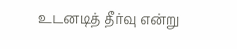உடனடித் தீர்வு என்று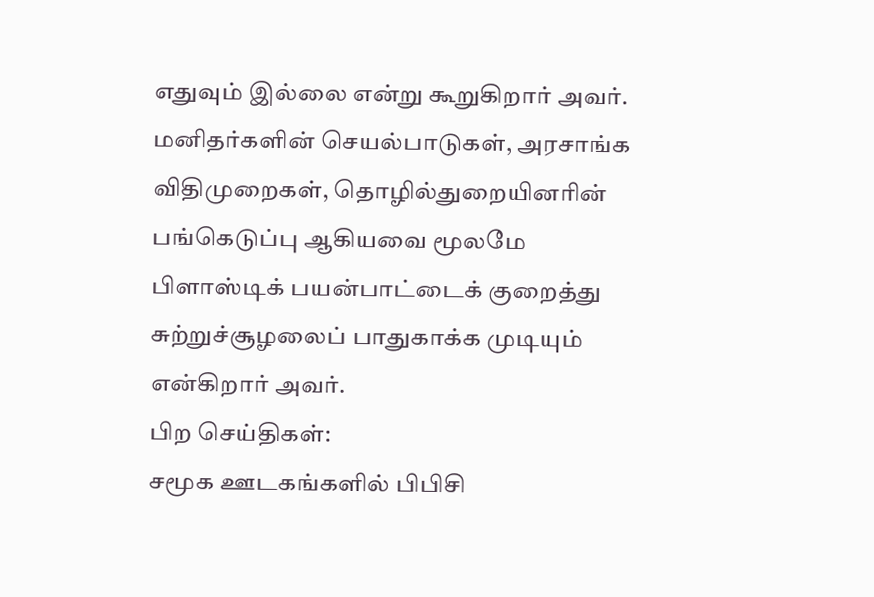எதுவும் இல்லை என்று கூறுகிறார் அவர்.
மனிதர்களின் செயல்பாடுகள், அரசாங்க விதிமுறைகள், தொழில்துறையினரின் பங்கெடுப்பு ஆகியவை மூலமே பிளாஸ்டிக் பயன்பாட்டைக் குறைத்து சுற்றுச்சூழலைப் பாதுகாக்க முடியும் என்கிறார் அவர்.
பிற செய்திகள்:
சமூக ஊடகங்களில் பிபிசி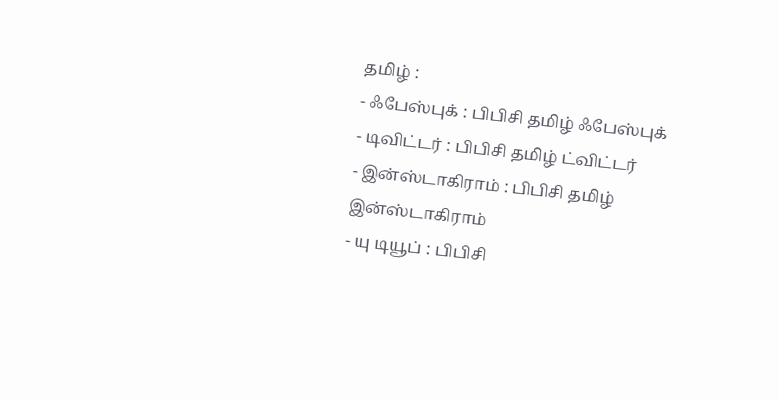தமிழ் :
- ஃபேஸ்புக் : பிபிசி தமிழ் ஃபேஸ்புக்
- டிவிட்டர் : பிபிசி தமிழ் ட்விட்டர்
- இன்ஸ்டாகிராம் : பிபிசி தமிழ் இன்ஸ்டாகிராம்
- யு டியூப் : பிபிசி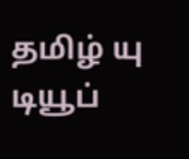தமிழ் யு டியூப்